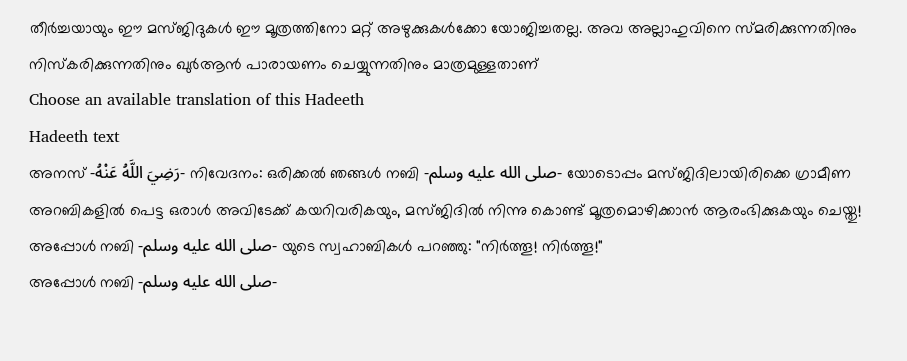തീർച്ചയായും ഈ മസ്ജിദുകൾ ഈ മൂത്രത്തിനോ മറ്റ് അഴുക്കുകൾക്കോ യോജിച്ചതല്ല. അവ അല്ലാഹുവിനെ സ്മരിക്കുന്നതിനും നിസ്കരിക്കുന്നതിനും ഖുർആൻ പാരായണം ചെയ്യുന്നതിനും മാത്രമുള്ളതാണ്
Choose an available translation of this Hadeeth
Hadeeth text
അനസ് -رَضِيَ اللَّهُ عَنْهُ- നിവേദനം: ഒരിക്കൽ ഞങ്ങൾ നബി -صلى الله عليه وسلم- യോടൊപ്പം മസ്ജിദിലായിരിക്കെ ഗ്രാമീണ അറബികളിൽ പെട്ട ഒരാൾ അവിടേക്ക് കയറിവരികയും, മസ്ജിദിൽ നിന്നു കൊണ്ട് മൂത്രമൊഴിക്കാൻ ആരംഭിക്കുകയും ചെയ്തു! അപ്പോൾ നബി -صلى الله عليه وسلم- യുടെ സ്വഹാബികൾ പറഞ്ഞു: "നിർത്തൂ! നിർത്തൂ!"
അപ്പോൾ നബി -صلى الله عليه وسلم-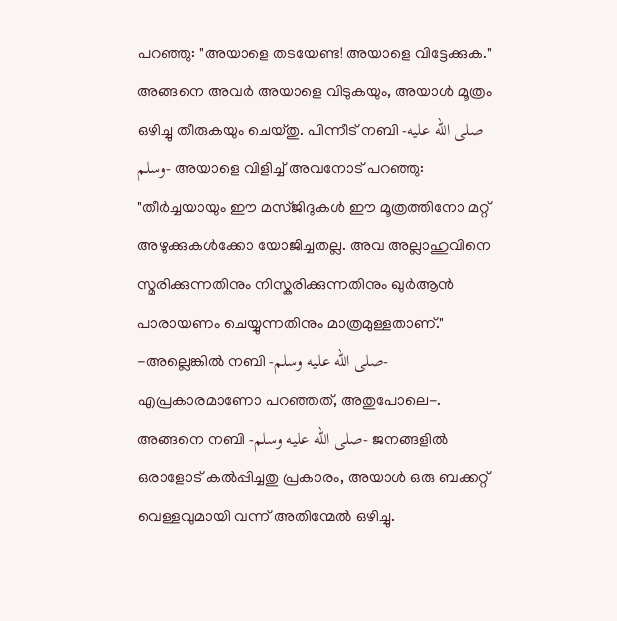പറഞ്ഞു: "അയാളെ തടയേണ്ട! അയാളെ വിട്ടേക്കുക." അങ്ങനെ അവർ അയാളെ വിടുകയും, അയാൾ മൂത്രം ഒഴിച്ചു തീരുകയും ചെയ്തു. പിന്നീട് നബി -صلى الله عليه وسلم- അയാളെ വിളിച്ച് അവനോട് പറഞ്ഞു: "തീർച്ചയായും ഈ മസ്ജിദുകൾ ഈ മൂത്രത്തിനോ മറ്റ് അഴുക്കുകൾക്കോ യോജിച്ചതല്ല. അവ അല്ലാഹുവിനെ സ്മരിക്കുന്നതിനും നിസ്കരിക്കുന്നതിനും ഖുർആൻ പാരായണം ചെയ്യുന്നതിനും മാത്രമുള്ളതാണ്." -അല്ലെങ്കിൽ നബി -صلى الله عليه وسلم- എപ്രകാരമാണോ പറഞ്ഞത്, അതുപോലെ-. അങ്ങനെ നബി -صلى الله عليه وسلم- ജനങ്ങളിൽ ഒരാളോട് കൽപ്പിച്ചതു പ്രകാരം, അയാൾ ഒരു ബക്കറ്റ് വെള്ളവുമായി വന്ന് അതിന്മേൽ ഒഴിച്ചു.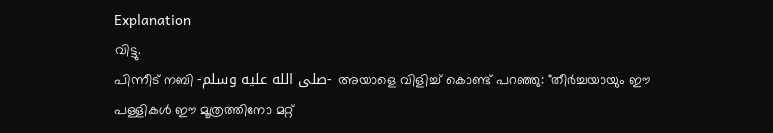Explanation
വിട്ടു.
പിന്നീട് നബി -صلى الله عليه وسلم- അയാളെ വിളിച്ച് കൊണ്ട് പറഞ്ഞു: "തീർച്ചയായും ഈ പള്ളികൾ ഈ മൂത്രത്തിനോ മറ്റ്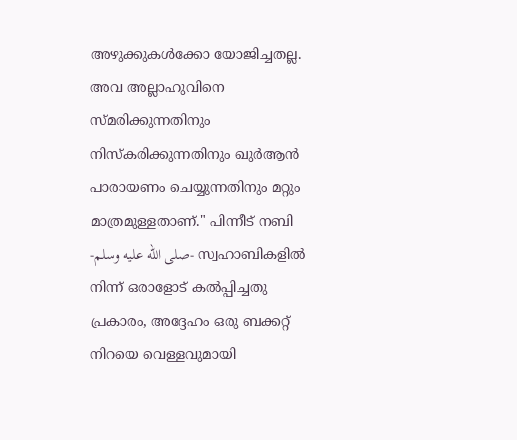അഴുക്കുകൾക്കോ യോജിച്ചതല്ല. അവ അല്ലാഹുവിനെ സ്മരിക്കുന്നതിനും നിസ്കരിക്കുന്നതിനും ഖുർആൻ പാരായണം ചെയ്യുന്നതിനും മറ്റും മാത്രമുള്ളതാണ്." പിന്നീട് നബി -صلى الله عليه وسلم- സ്വഹാബികളിൽ നിന്ന് ഒരാളോട് കൽപ്പിച്ചതു പ്രകാരം, അദ്ദേഹം ഒരു ബക്കറ്റ് നിറയെ വെള്ളവുമായി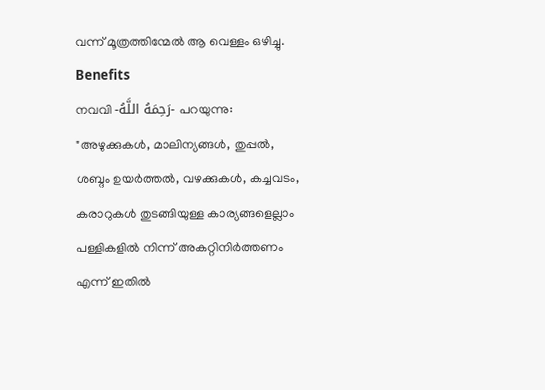വന്ന് മൂത്രത്തിന്മേൽ ആ വെള്ളം ഒഴിച്ചു.
Benefits
നവവി -رَحِمَهُ اللَّهُ- പറയുന്നു: "അഴുക്കുകൾ, മാലിന്യങ്ങൾ, തുപ്പൽ, ശബ്ദം ഉയർത്തൽ, വഴക്കുകൾ, കച്ചവടം, കരാറുകൾ തുടങ്ങിയുള്ള കാര്യങ്ങളെല്ലാം പള്ളികളിൽ നിന്ന് അകറ്റിനിർത്തണം എന്ന് ഇതിൽ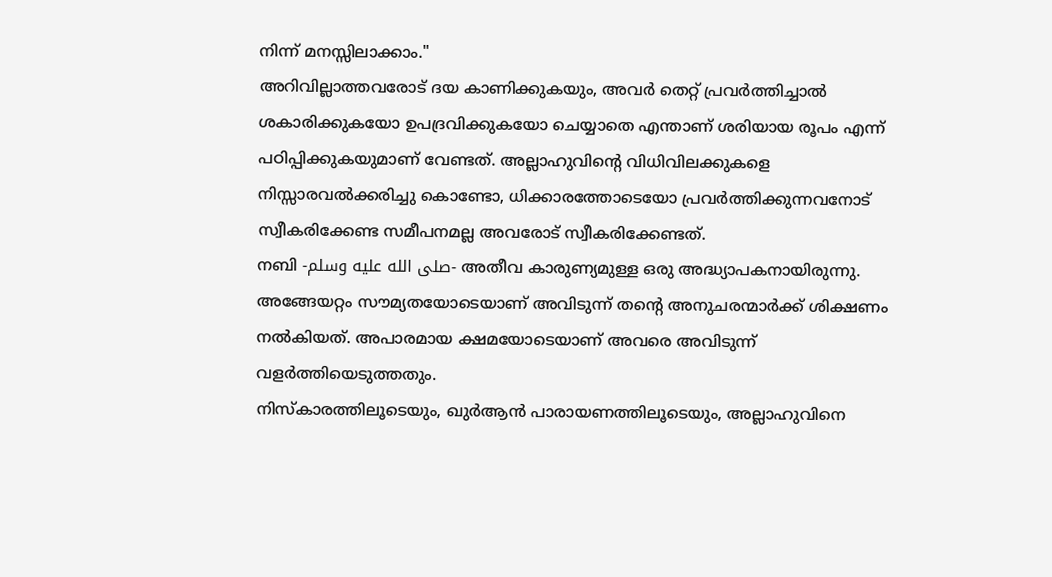നിന്ന് മനസ്സിലാക്കാം."
അറിവില്ലാത്തവരോട് ദയ കാണിക്കുകയും, അവർ തെറ്റ് പ്രവർത്തിച്ചാൽ ശകാരിക്കുകയോ ഉപദ്രവിക്കുകയോ ചെയ്യാതെ എന്താണ് ശരിയായ രൂപം എന്ന് പഠിപ്പിക്കുകയുമാണ് വേണ്ടത്. അല്ലാഹുവിൻ്റെ വിധിവിലക്കുകളെ നിസ്സാരവൽക്കരിച്ചു കൊണ്ടോ, ധിക്കാരത്തോടെയോ പ്രവർത്തിക്കുന്നവനോട് സ്വീകരിക്കേണ്ട സമീപനമല്ല അവരോട് സ്വീകരിക്കേണ്ടത്.
നബി -صلى الله عليه وسلم- അതീവ കാരുണ്യമുള്ള ഒരു അദ്ധ്യാപകനായിരുന്നു. അങ്ങേയറ്റം സൗമ്യതയോടെയാണ് അവിടുന്ന് തൻ്റെ അനുചരന്മാർക്ക് ശിക്ഷണം നൽകിയത്. അപാരമായ ക്ഷമയോടെയാണ് അവരെ അവിടുന്ന് വളർത്തിയെടുത്തതും.
നിസ്കാരത്തിലൂടെയും, ഖുർആൻ പാരായണത്തിലൂടെയും, അല്ലാഹുവിനെ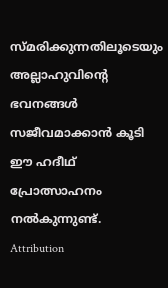സ്മരിക്കുന്നതിലൂടെയും അല്ലാഹുവിന്റെ ഭവനങ്ങൾ സജീവമാക്കാൻ കൂടി ഈ ഹദീഥ് പ്രോത്സാഹനം നൽകുന്നുണ്ട്.
Attribution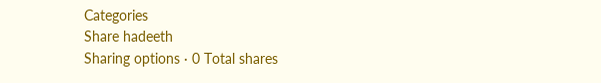Categories
Share hadeeth
Sharing options · 0 Total shares